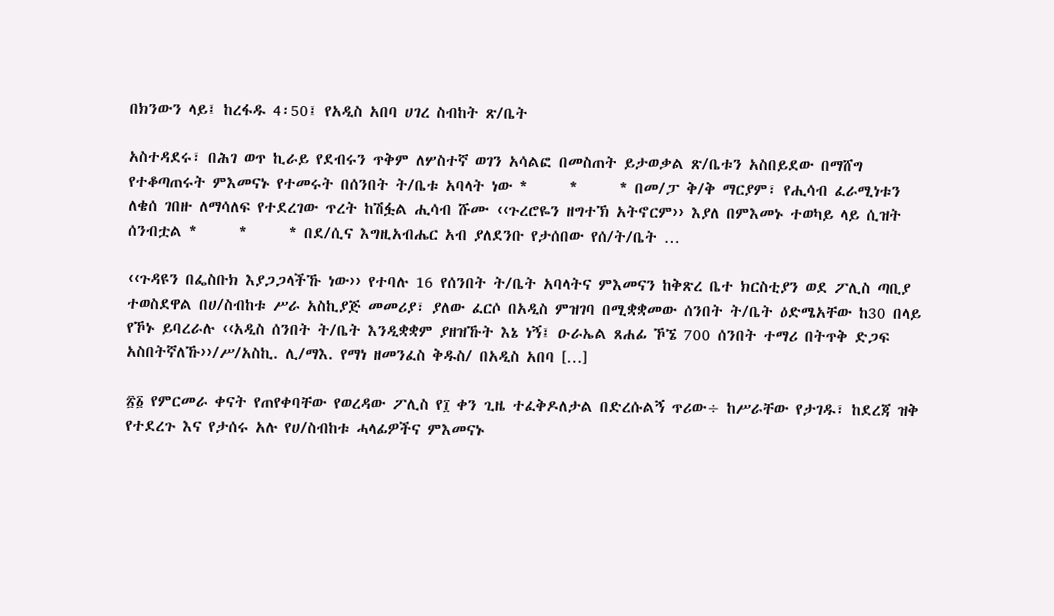በክንውን ላይ፤ ከረፋዱ 4፡50፤ የአዲስ አበባ ሀገረ ስብከት ጽ/ቤት

አስተዳደሩ፣ በሕገ ወጥ ኪራይ የደብሩን ጥቅም ለሦስተኛ ወገን አሳልፎ በመስጠት ይታወቃል ጽ/ቤቱን አስበይደው በማሸግ የተቆጣጠሩት ምእመናኑ የተመሩት በሰንበት ት/ቤቱ አባላት ነው *      *      * በመ/ፓ ቅ/ቅ ማርያም፣ የሒሳብ ፈራሚነቱን ለቄሰ ገበዙ ለማሳለፍ የተደረገው ጥረት ከሽፏል ሒሳብ ሹሙ ‹‹ጉረሮዬን ዘግተኽ አትኖርም›› እያለ በምእመኑ ተወካይ ላይ ሲዝት ሰንብቷል *      *      * በደ/ሲና እግዚአብሔር አብ ያለደንቡ የታሰበው የሰ/ት/ቤት …

‹‹ጉዳዩን በፌስቡክ እያጋጋላችኹ ነው›› የተባሉ 16 የሰንበት ት/ቤት አባላትና ምእመናን ከቅጽረ ቤተ ክርስቲያን ወደ ፖሊስ ጣቢያ ተወስደዋል በሀ/ስብከቱ ሥራ አስኪያጅ መመሪያ፣ ያለው ፈርሶ በአዲስ ምዝገባ በሚቋቋመው ሰንበት ት/ቤት ዕድሜአቸው ከ30 በላይ የኾኑ ይባረራሉ ‹‹አዲስ ሰንበት ት/ቤት እንዲቋቋም ያዘዝኹት እኔ ነኝ፤ ዑራኤል ጸሐፊ ኾኜ 700 ሰንበት ተማሪ በትጥቅ ድጋፍ አስበትኛለኹ››/ሥ/አስኪ. ሊ/ማእ. የማነ ዘመንፈስ ቅዱስ/ በአዲስ አበባ […]

፳፩ የምርመራ ቀናት የጠየቀባቸው የወረዳው ፖሊስ የ፲ ቀን ጊዜ ተፈቅዶለታል በድረሱልኝ ጥሪው÷ ከሥራቸው የታገዱ፣ ከደረጃ ዝቅ የተደረጉ እና የታሰሩ አሉ የሀ/ስብከቱ ሓላፊዎችና ምእመናኑ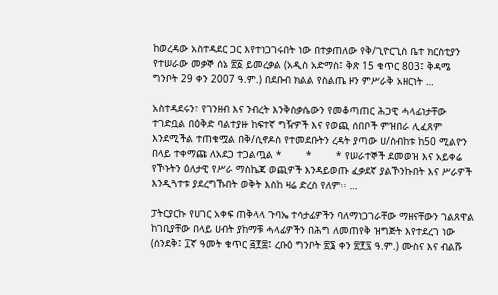ከወረዳው አስተዳደር ጋር እየተነጋገሩበት ነው በተቃጠለው የቅ/ጊዮርጊስ ቤተ ክርስቲያን የተሠራው መቃኞ ሰኔ ፳፩ ይመረቃል (አዲስ አድማስ፤ ቅጽ 15 ቁጥር 803፤ ቅዳሜ ግንቦት 29 ቀን 2007 ዓ.ም.) በደቡብ ክልል የስልጤ ዞን ምሥራቅ አዘርነት …

አስተዳደሩን፣ የገንዘብ እና ንብረት እንቅስቃሴውን የመቆጣጠር ሕጋዊ ሓላፊነታቸው ተገድቧል በዕቅድ ባልተያዙ ከፍተኛ ግዥዎች እና የወጪ ሰበቦች ምዝበራ ሊፈጸም እንደሚችል ተጠቁሟል በቅ/ሲኖዶስ የተመደቡትን ረዳት ያጣው ሀ/ስብከቱ ከ50 ሚልዮን በላይ ተቀማጩ ለአደጋ ተጋልጧል *        *        * የሠራተኞች ደመወዝ እና አይቀሬ የኾኑትን ዕለታዊ የሥራ ማስኬጃ ወጪዎች እንዳይወጡ ፈቃደኛ ያልኾንኩበት እና ሥራዎች እንዲጓተቱ ያደረግኹበት ወቅት እስከ ዛሬ ድረስ የለም፡፡ …

ፓትርያርኩ የሀገር አቀፍ ጠቅላላ ጉባኤ ተሳታፊዎችን ባለማነጋገራቸው ማዘናቸውን ገልጸዋል ከገቢያቸው በላይ ሀብት ያከማቹ ሓላፊዎችን በሕግ ለመጠየቅ ዝግጅት እየተደረገ ነው (ሰንደቅ፤ ፲ኛ ዓመት ቁጥር ፭፻፰፤ ረቡዕ ግንቦት ፳፮ ቀን ፳፻፯ ዓ.ም.) ሙስና እና ብልሹ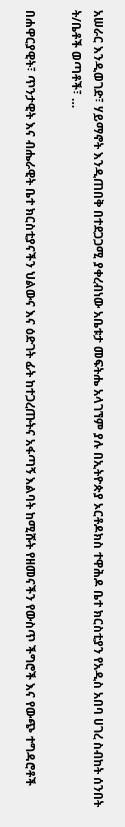አሠራር እንዲወገድ፣ ሃይማኖት እንዲጠበቅ በተደጋጋሚ ያቀረብነው አቤቱታ መፍትሔ አላገኘም ያሉ በኢትዮጵያ ኦርቶዶክስ ተዋሕዶ ቤተ ክርስቲያን የአዲስ አበባ ሀገረ ስብከት ሰንበት ት/ቤቶች ወጣቶች፣ …

በሐዋርያዊት፣ ጥንታዊት እና ብሔራዊት ቤተ ክርስቲያናችን ህልውና እና ዕድገት ፊት ከተጋረጡትና አፋጣኝ እልባት ከሚሹት የዘመናችን የውስጥ ችግሮች እና የውጭ ተግዳሮቶች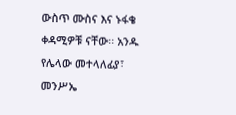ውስጥ ሙስና እና ኑፋቄ ቀዳሚዎቹ ናቸው፡፡ አንዱ የሌላው መተላለፊያ፣ መንሥኤ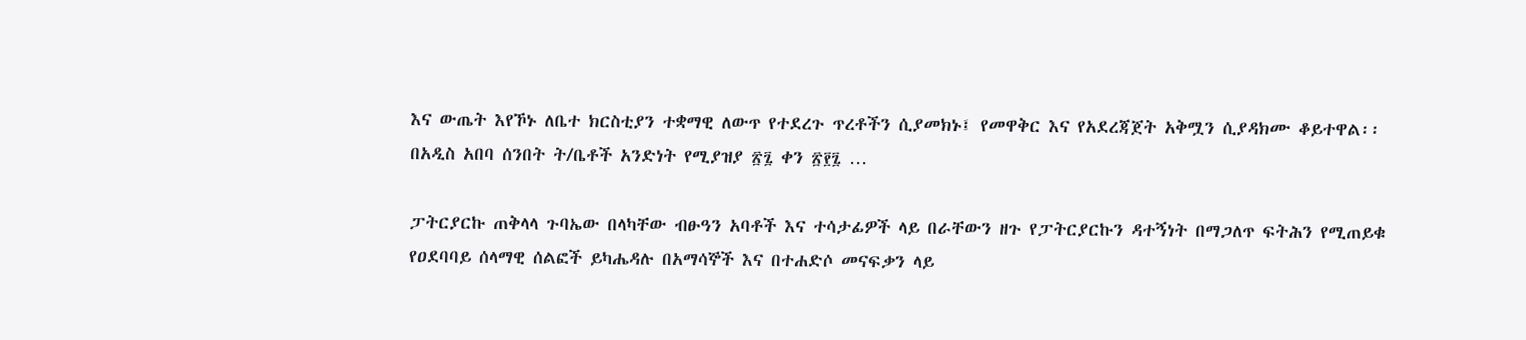እና ውጤት እየኾኑ ለቤተ ክርስቲያን ተቋማዊ ለውጥ የተደረጉ ጥረቶችን ሲያመክኑ፤ የመዋቅር እና የአደረጃጀት አቅሟን ሲያዳክሙ ቆይተዋል፡፡ በአዲስ አበባ ሰንበት ት/ቤቶች አንድነት የሚያዝያ ፳፯ ቀን ፳፻፯ …

ፓትርያርኩ ጠቅላላ ጉባኤው በላካቸው ብፁዓን አባቶች እና ተሳታፊዎች ላይ በራቸውን ዘጉ የፓትርያርኩን ዳተኝነት በማጋለጥ ፍትሕን የሚጠይቁ የዐደባባይ ሰላማዊ ሰልፎች ይካሔዳሉ በአማሳኞች እና በተሐድሶ መናፍቃን ላይ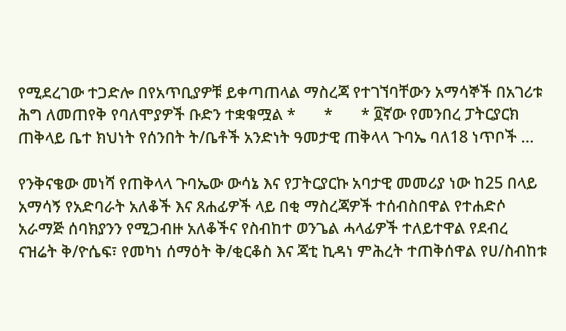የሚደረገው ተጋድሎ በየአጥቢያዎቹ ይቀጣጠላል ማስረጃ የተገኘባቸውን አማሳኞች በአገሪቱ ሕግ ለመጠየቅ የባለሞያዎች ቡድን ተቋቁሟል *       *       * ፬ኛው የመንበረ ፓትርያርክ ጠቅላይ ቤተ ክህነት የሰንበት ት/ቤቶች አንድነት ዓመታዊ ጠቅላላ ጉባኤ ባለ18 ነጥቦች …

የንቅናቄው መነሻ የጠቅላላ ጉባኤው ውሳኔ እና የፓትርያርኩ አባታዊ መመሪያ ነው ከ25 በላይ አማሳኝ የአድባራት አለቆች እና ጸሐፊዎች ላይ በቂ ማስረጃዎች ተሰብስበዋል የተሐድሶ አራማጅ ሰባክያንን የሚጋብዙ አለቆችና የስብከተ ወንጌል ሓላፊዎች ተለይተዋል የደብረ ናዝሬት ቅ/ዮሴፍ፣ የመካነ ሰማዕት ቅ/ቂርቆስ እና ጃቲ ኪዳነ ምሕረት ተጠቅሰዋል የሀ/ስብከቱ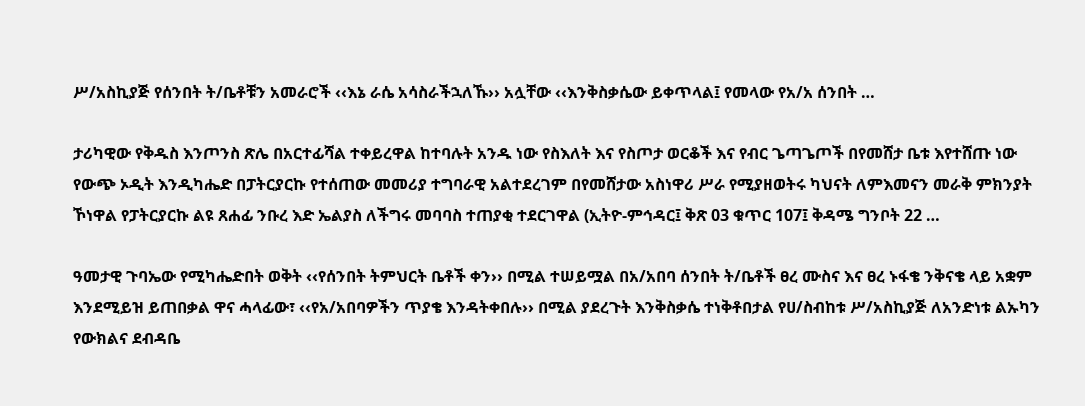ሥ/አስኪያጅ የሰንበት ት/ቤቶቹን አመራሮች ‹‹እኔ ራሴ አሳስራችኋለኹ›› አሏቸው ‹‹እንቅስቃሴው ይቀጥላል፤ የመላው የአ/አ ሰንበት …

ታሪካዊው የቅዱስ እንጦንስ ጽሌ በአርተፊሻል ተቀይረዋል ከተባሉት አንዱ ነው የስእለት እና የስጦታ ወርቆች እና የብር ጌጣጌጦች በየመሸታ ቤቱ እየተሸጡ ነው የውጭ ኦዲት እንዲካሔድ በፓትርያርኩ የተሰጠው መመሪያ ተግባራዊ አልተደረገም በየመሸታው አስነዋሪ ሥራ የሚያዘወትሩ ካህናት ለምእመናን መራቅ ምክንያት ኾነዋል የፓትርያርኩ ልዩ ጸሐፊ ንቡረ እድ ኤልያስ ለችግሩ መባባስ ተጠያቂ ተደርገዋል (ኢትዮ-ምኅዳር፤ ቅጽ 03 ቁጥር 107፤ ቅዳሜ ግንቦት 22 …

ዓመታዊ ጉባኤው የሚካሔድበት ወቅት ‹‹የሰንበት ትምህርት ቤቶች ቀን›› በሚል ተሠይሟል በአ/አበባ ሰንበት ት/ቤቶች ፀረ ሙስና እና ፀረ ኑፋቄ ንቅናቄ ላይ አቋም እንደሚይዝ ይጠበቃል ዋና ሓላፊው፣ ‹‹የአ/አበባዎችን ጥያቄ እንዳትቀበሉ›› በሚል ያደረጉት እንቅስቃሴ ተነቅቶበታል የሀ/ስብከቱ ሥ/አስኪያጅ ለአንድነቱ ልኡካን የውክልና ደብዳቤ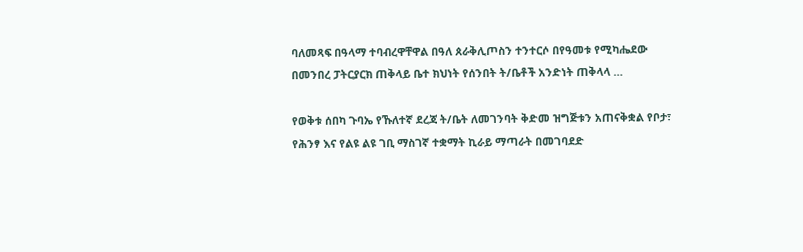ባለመጻፍ በዓላማ ተባብረዋቸዋል በዓለ ጰራቅሊጦስን ተንተርሶ በየዓመቱ የሚካሔደው በመንበረ ፓትርያርክ ጠቅላይ ቤተ ክህነት የሰንበት ት/ቤቶች አንድነት ጠቅላላ …

የወቅቱ ሰበካ ጉባኤ የኹለተኛ ደረጃ ት/ቤት ለመገንባት ቅድመ ዝግጅቱን አጠናቅቋል የቦታ፣ የሕንፃ እና የልዩ ልዩ ገቢ ማስገኛ ተቋማት ኪራይ ማጣራት በመገባደድ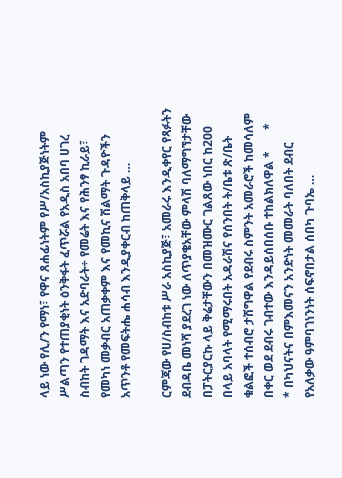ላይ ነው የሊ/ን የማነ፣ የዋና ጸሐፊነትም የሥ/አስኪያጅነትም ሥልጣን የተጠያቂነት ዕንቅፋት ፈጥሯል የአዲስ አበባ ሀገረ ስብከት ገዳማት እና አድባራት÷ የመሬት እና የሕንፃ ኪራይ፣ የመካነ መቃብር አጠቃቀም እና የመኪና ሽልማት ጉዳዮችን አጥንቶ የመፍትሔ ሐሳብ እንዲያቀርብ ከጠቅላይ …

ርምጃው የሀ/ስብከቱ ሥራ አስኪያጅ፣ አመራሩ እንዲቀየር የጻፉትን ደብዳቤ መነሻ ያደረገ ነው ለጥያቄአቸው ምላሽ ባለማግኘታቸው በፓትርያርኩ ላይ ቅሬታቸውን በመዝሙር ገልጸው ነበር ከ200 በላይ አባላት የሚማሩበት አዳራሽና የሰንበት ት/ቤቱ ጽ/ቤት ቁልፎች ተሰብሮ ታሽግዋል የደብሩ ስምንት አመራሮች ከመሳለም በቀር ወደ ደብሩ ገብተው እንዳይሰበሰቡ ተከልክለዋል *       *       * በካህናትና በምእመናን አንድነት መመራት ባለበት ደብር የአለቃው ዓምባገነንነት ሰፍኖበታል ሰበካ ጉባኤ …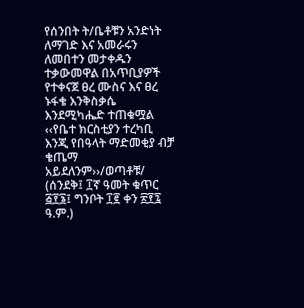የሰንበት ት/ቤቶቹን አንድነት ለማገድ እና አመራሩን ለመበተን መታቀዱን ተቃውመዋል በአጥቢያዎች የተቀናጀ ፀረ ሙስና እና ፀረ ኑፋቄ እንቅስቃሴ እንደሚካሔድ ተጠቁሟል ‹‹የቤተ ክርስቲያን ተረካቢ እንጂ የበዓላት ማድመቂያ ብቻ ቄጤማ አይደለንም››/ወጣቶቹ/ (ሰንደቅ፤ ፲ኛ ዓመት ቁጥር ፭፻፮፤ ግንቦት ፲፪ ቀን ፳፻፯ ዓ.ም.)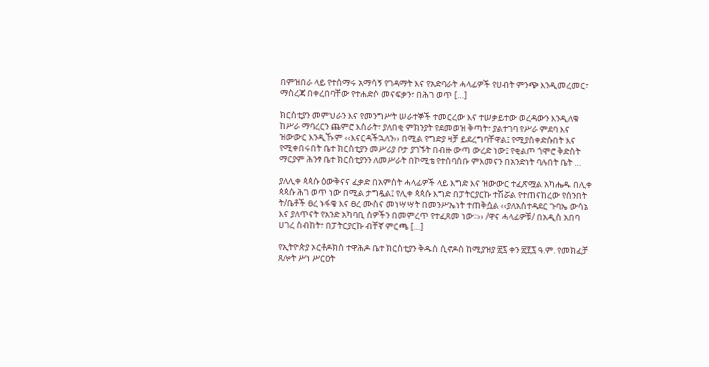በምዝበራ ላይ የተሰማሩ አማሳኝ የገዳማት እና የአድባራት ሓላፊዎች የሀብት ምንጭ እንዲመረመር፣ ማስረጃ በቀረበባቸው የተሐድሶ መናፍቃን፣ በሕገ ወጥ […]

ክርስቲያን መምህራን እና የመንግሥት ሠራተኞች ተመርረው እና ተሠቃይተው ወረዳውን እንዲለቁ ከሥራ ማባረርን ጨምሮ እስራት፣ ያለበቂ ምክንያት የደመወዝ ቅጣት፣ ያልተገባ የሥራ ምደባ እና ዝውውር እንዲኹም ‹‹እናርዳችኋለን›› በሚል የግድያ ዛቻ ይደረግባቸዋል፤ የሚያስቀድሱበት እና የሚቀበሩበት ቤተ ክርስቲያን መሥሪያ ቦታ ያገኙት በብዙ ውጣ ውረድ ነው፤ የቂልጦ ጎሞሮ ቅድስት ማርያም ሕንፃ ቤተ ክርስቲያንን ለመሥራት በኮሚቴ የተሰባሰቡ ምእመናን በአንድነት ባሉበት ቤት …

ያለሊቀ ጳጳሱ ዕውቅናና ፈቃድ በአምስት ሓላፊዎች ላይ እግድ እና ዝውውር ተፈጽሟል አካሔዱ በሊቀ ጳጳሱ ሕገ ወጥ ነው በሚል ታግዷል፤ የሊቀ ጳጳሱ እግድ በፓትርያርኩ ተሽሯል የተጠናከረው የሰንበት ት/ቤቶች ፀረ ኑፋቄ እና ፀረ ሙስና መነሣሣት በመንሥኤነት ተጠቅሷል ‹‹ያለአስተዳደር ጉባኤ ውሳኔ እና ያለጥናት የአንድ አካባቢ ሰዎችን በመምረጥ የተፈጸመ ነው፡፡›› /ዋና ሓላፊዎቹ/ በአዲስ አበባ ሀገረ ስብከት፣ በፓትርያርኩ ብቸኛ ምርጫ […]

የኢትዮጵያ ኦርቶዶክስ ተዋሕዶ ቤተ ክርስቲያን ቅዱስ ሲኖዶስ ከሚያዝያ ፳፯ ቀን ፳፻፯ ዓ.ም. የመክፈቻ ጸሎት ሥነ ሥርዐት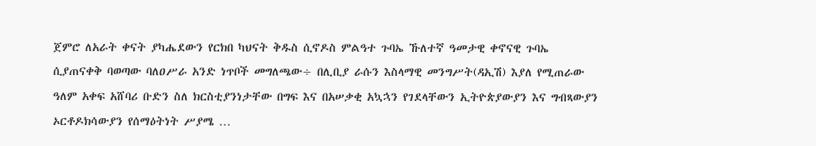ጀምሮ ለአራት ቀናት ያካሔደውን የርክበ ካህናት ቅዱስ ሲኖዶስ ምልዓተ ጉባኤ ኹለተኛ ዓመታዊ ቀኖናዊ ጉባኤ ሲያጠናቀቅ ባወጣው ባለዐሥራ አንድ ነጥቦች መግለጫው÷ በሊቢያ ራሱን እስላማዊ መንግሥት(ዳኢሽ) እያለ የሚጠራው ዓለም አቀፍ አሸባሪ ቡድን ስለ ክርስቲያንነታቸው በግፍ እና በአሠቃቂ አኳኋን የገደላቸውን ኢትዮጵያውያን እና ግብጻውያን ኦርቶዶክሳውያን የሰማዕትነት ሥያሜ …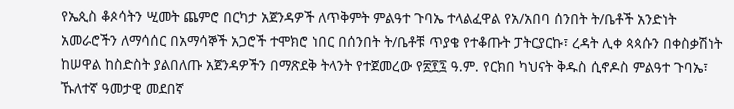የኤጲስ ቆጶሳትን ሢመት ጨምሮ በርካታ አጀንዳዎች ለጥቅምት ምልዓተ ጉባኤ ተላልፈዋል የአ/አበባ ሰንበት ት/ቤቶች አንድነት አመራሮችን ለማሳሰር በአማሳኞች አጋሮች ተሞክሮ ነበር በሰንበት ት/ቤቶቹ ጥያቄ የተቆጡት ፓትርያርኩ፣ ረዳት ሊቀ ጳጳሱን በቀስቃሽነት ከሠዋል ከስድስት ያልበለጡ አጀንዳዎችን በማጽደቅ ትላንት የተጀመረው የ፳፻፯ ዓ.ም. የርክበ ካህናት ቅዱስ ሲኖዶስ ምልዓተ ጉባኤ፣ ኹለተኛ ዓመታዊ መደበኛ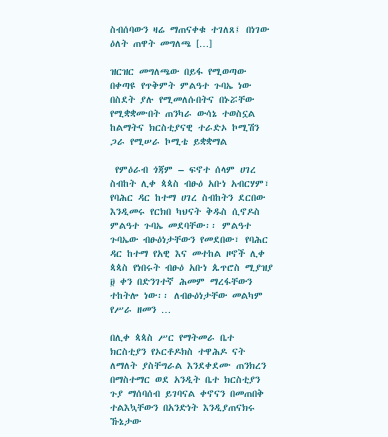ስብሰባውን ዛሬ ማጠናቀቁ ተገለጸ፤ በነገው ዕለት ጠዋት መግለጫ […]

ዝርዝር መግለጫው በይፋ የሚወጣው በቀጣዩ የጥቅምት ምልዓተ ጉባኤ ነው በስደት ያሉ የሚመለሱበትና በኑሯቸው የሚቋቋሙበት ጠንካራ ውሳኔ ተወስኗል ከልማትና ክርስቲያናዊ ተራድኦ ኮሚሽን ጋራ የሚሠራ ኮሚቴ ይቋቋማል

 የምዕራብ ጎጃም – ፍኖተ ሰላም ሀገረ ስብከት ሊቀ ጳጳስ ብፁዕ አቡነ አብርሃም፣ የባሕር ዳር ከተማ ሀገረ ስብከትን ደርበው እንዲመሩ የርክበ ካህናት ቅዱስ ሲኖዶስ ምልዓተ ጉባኤ መደባቸው፡፡ ምልዓተ ጉባኤው ብፁዕነታቸውን የመደበው፣ የባሕር ዳር ከተማ የአዊ እና መተከል ዞኖች ሊቀ ጳጳስ የነበሩት ብፁዕ አቡነ ጴጥሮስ ሚያዝያ ፱ ቀን በድንገተኛ ሕመም ማረፋቸውን ተከትሎ ነው፡፡ ለብፁዕነታቸው መልካም የሥራ ዘመን …

በሊቀ ጳጳስ ሥር የማትመራ ቤተ ክርስቲያን የኦርቶዶክስ ተዋሕዶ ናት ለማለት ያስቸግራል እንደቀደሙ ጠንክረን በማስተማር ወደ አንዲት ቤተ ክርስቲያን ጉያ ማሰባሰብ ይገባናል ቀኖናን በመጠበቅ ተልእኳቸውን በአንድነት እንዲያጠናክሩ ኹኔታው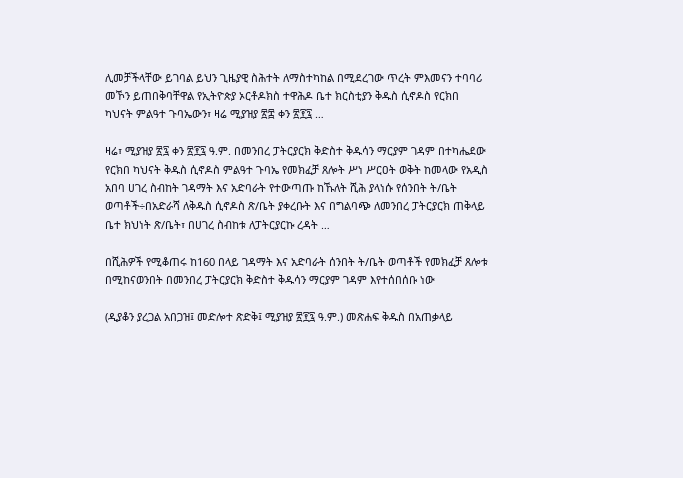ሊመቻችላቸው ይገባል ይህን ጊዜያዊ ስሕተት ለማስተካከል በሚደረገው ጥረት ምእመናን ተባባሪ መኾን ይጠበቅባቸዋል የኢትዮጵያ ኦርቶዶክስ ተዋሕዶ ቤተ ክርስቲያን ቅዱስ ሲኖዶስ የርክበ ካህናት ምልዓተ ጉባኤውን፣ ዛሬ ሚያዝያ ፳፰ ቀን ፳፻፯ …

ዛሬ፣ ሚያዝያ ፳፯ ቀን ፳፻፯ ዓ.ም. በመንበረ ፓትርያርክ ቅድስተ ቅዱሳን ማርያም ገዳም በተካሔደው የርክበ ካህናት ቅዱስ ሲኖዶስ ምልዓተ ጉባኤ የመክፈቻ ጸሎት ሥነ ሥርዐት ወቅት ከመላው የአዲስ አበባ ሀገረ ስብከት ገዳማት እና አድባራት የተውጣጡ ከኹለት ሺሕ ያላነሱ የሰንበት ት/ቤት ወጣቶች÷በአድራሻ ለቅዱስ ሲኖዶስ ጽ/ቤት ያቀረቡት እና በግልባጭ ለመንበረ ፓትርያርክ ጠቅላይ ቤተ ክህነት ጽ/ቤት፣ በሀገረ ስብከቱ ለፓትርያርኩ ረዳት …

በሺሕዎች የሚቆጠሩ ከ160 በላይ ገዳማት እና አድባራት ሰንበት ት/ቤት ወጣቶች የመክፈቻ ጸሎቱ በሚከናወንበት በመንበረ ፓትርያርክ ቅድስተ ቅዱሳን ማርያም ገዳም እየተሰበሰቡ ነው

(ዲያቆን ያረጋል አበጋዝ፤ መድሎተ ጽድቅ፤ ሚያዝያ ፳፻፯ ዓ.ም.) መጽሐፍ ቅዱስ በአጠቃላይ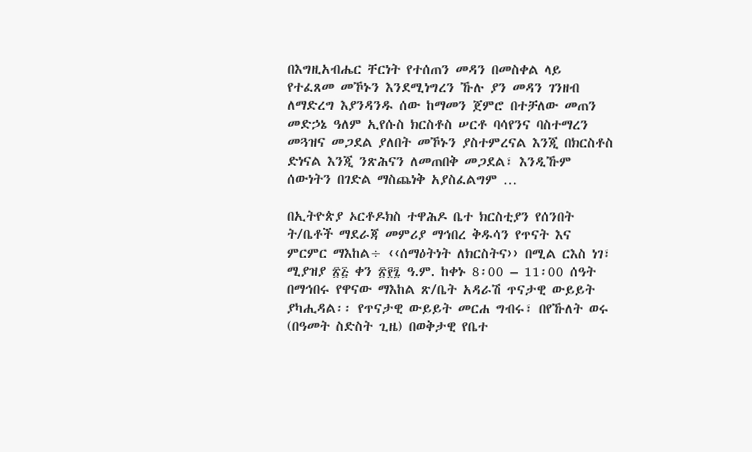በእግዚአብሔር ቸርነት የተሰጠን መዳን በመስቀል ላይ የተፈጸመ መኾኑን እንደሚነግረን ኹሉ ያን መዳን ገንዘብ ለማድረግ እያንዳንዱ ሰው ከማመን ጀምሮ በተቻለው መጠን መድኃኔ ዓለም ኢየሱስ ክርስቶስ ሠርቶ ባሳየንና ባስተማረን መጓዝና መጋደል ያለበት መኾኑን ያስተምረናል እንጂ በክርስቶስ ድነናል እንጂ ንጽሕናን ለመጠበቅ መጋደል፣ እንዲኹም ሰውነትን በገድል ማስጨነቅ አያስፈልግም …

በኢትዮጵያ ኦርቶዶክስ ተዋሕዶ ቤተ ክርስቲያን የሰንበት ት/ቤቶች ማደራጃ መምሪያ ማኅበረ ቅዱሳን የጥናት እና ምርምር ማእከል÷ ‹‹ሰማዕትነት ለክርስትና›› በሚል ርእስ ነገ፣ ሚያዝያ ፳፭ ቀን ፳፻፯ ዓ.ም. ከቀኑ 8፡00 – 11፡00 ሰዓት በማኅበሩ የዋናው ማእከል ጽ/ቤት አዳራሽ ጥናታዊ ውይይት ያካሒዳል፡፡ የጥናታዊ ውይይት መርሐ ግብሩ፣ በየኹለት ወሩ (በዓመት ስድስት ጊዜ) በወቅታዊ የቤተ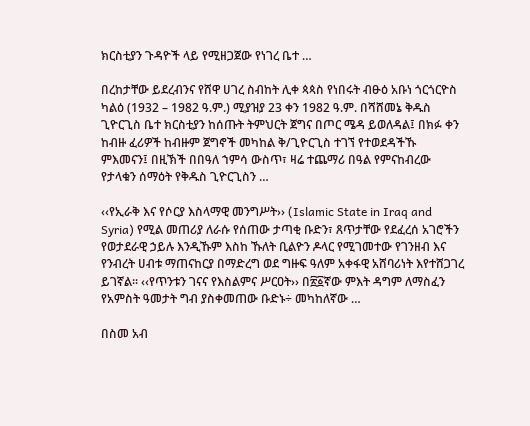ክርስቲያን ጉዳዮች ላይ የሚዘጋጀው የነገረ ቤተ …

በረከታቸው ይደረብንና የሸዋ ሀገረ ስብከት ሊቀ ጳጳስ የነበሩት ብፁዕ አቡነ ጎርጎርዮስ ካልዕ (1932 – 1982 ዓ.ም.) ሚያዝያ 23 ቀን 1982 ዓ.ም. በሻሸመኔ ቅዱስ ጊዮርጊስ ቤተ ክርስቲያን ከሰጡት ትምህርት ጀግና በጦር ሜዳ ይወለዳል፤ በክፉ ቀን ከብዙ ፈሪዎች ከብዙም ጀግኖች መካከል ቅ/ጊዮርጊስ ተገኘ የተወደዳችኹ ምእመናን፤ በዚኽች በበዓለ ኀምሳ ውስጥ፣ ዛሬ ተጨማሪ በዓል የምናከብረው የታላቁን ሰማዕት የቅዱስ ጊዮርጊስን …

‹‹የኢራቅ እና የሶርያ እስላማዊ መንግሥት›› (Islamic State in Iraq and Syria) የሚል መጠሪያ ለራሱ የሰጠው ታጣቂ ቡድን፣ ጸጥታቸው የደፈረሰ አገሮችን የወታደራዊ ኃይሉ እንዲኹም እስከ ኹለት ቢልዮን ዶላር የሚገመተው የገንዘብ እና የንብረት ሀብቱ ማጠናከርያ በማድረግ ወደ ግዙፍ ዓለም አቀፋዊ አሸባሪነት እየተሸጋገረ ይገኛል፡፡ ‹‹የጥንቱን ገናና የእስልምና ሥርዐት›› በ፳፩ኛው ምእት ዳግም ለማስፈን የአምስት ዓመታት ግብ ያስቀመጠው ቡድኑ÷ መካከለኛው …

በስመ አብ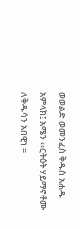ወወልድ ወመንፈስ ቅዱስ አሐዱ አምላክ፤ አሜን ‹‹ርትዕት ሃይማኖቶሙ ለቅዱሳን አበዊነ =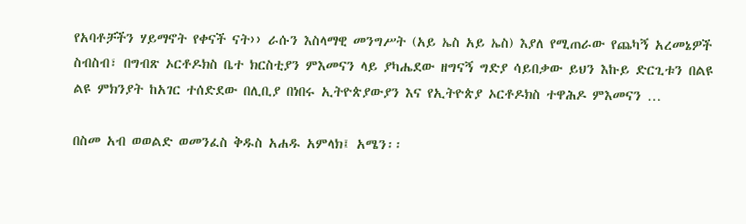የአባቶቻችን ሃይማኖት የቀናች ናት›› ራሱን እስላማዊ መንግሥት (አይ ኤስ አይ ኤስ) እያለ የሚጠራው የጨካኝ አረመኔዎች ስብስብ፣ በግብጽ ኦርቶዶክስ ቤተ ክርስቲያን ምእመናን ላይ ያካሔደው ዘግናኝ ግድያ ሳይበቃው ይህን እኩይ ድርጊቱን በልዩ ልዩ ምክንያት ከአገር ተሰድደው በሊቢያ በነበሩ ኢትዮጵያውያን እና የኢትዮጵያ ኦርቶዶክስ ተዋሕዶ ምእመናን …

በስመ አብ ወወልድ ወመንፈስ ቅዱስ አሐዱ አምላክ፤ አሜን፡፡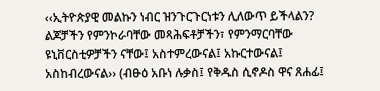‹‹ኢትዮጵያዊ መልኩን ነብር ዝንጉርጉርነቱን ሊለውጥ ይችላልን? ልጆቻችን የምንኮራባቸው መጻሕፍቶቻችን፣ የምንማርባቸው ዩኒቨርስቲዎቻችን ናቸው፤ አስተምረውናል፤ አኩርተውናል፤ አስከብረውናል›› (ብፁዕ አቡነ ሉቃስ፤ የቅዱስ ሲኖዶስ ዋና ጸሐፊ፤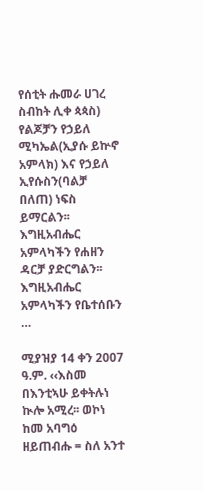የሰቲት ሑመራ ሀገረ ስብከት ሊቀ ጳጳስ) የልጆቻን የኃይለ ሚካኤል(ኢያሱ ይኵኖ አምላክ) እና የኃይለ ኢየሱስን(ባልቻ በለጠ) ነፍስ ይማርልን፡፡ እግዚአብሔር አምላካችን የሐዘን ዳርቻ ያድርግልን፡፡ እግዚአብሔር አምላካችን የቤተሰቡን …

ሚያዝያ 14 ቀን 2007 ዓ.ም. ‹‹እስመ በእንቲኣሁ ይቀትሉነ ኲሎ አሚረ፡፡ ወኮነ ከመ አባግዕ ዘይጠብሑ = ስለ አንተ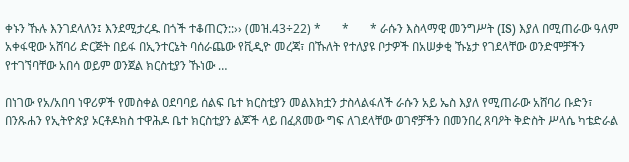ቀኑን ኹሉ እንገደላለን፤ እንደሚታረዱ በጎች ተቆጠርን::›› (መዝ.43÷22) *       *       * ራሱን እስላማዊ መንግሥት (IS) እያለ በሚጠራው ዓለም አቀፋዊው አሸባሪ ድርጅት በይፋ በኢንተርኔት ባሰራጨው የቪዲዮ መረጃ፣ በኹለት የተለያዩ ቦታዎች በአሠቃቂ ኹኔታ የገደላቸው ወንድሞቻችን የተገኘባቸው አበሳ ወይም ወንጀል ክርስቲያን ኹነው …

በነገው የአ/አበባ ነዋሪዎች የመስቀል ዐደባባይ ሰልፍ ቤተ ክርስቲያን መልእክቷን ታስላልፋለች ራሱን አይ ኤስ እያለ የሚጠራው አሸባሪ ቡድን፣ በንጹሐን የኢትዮጵያ ኦርቶዶክስ ተዋሕዶ ቤተ ክርስቲያን ልጆች ላይ በፈጸመው ግፍ ለገደላቸው ወገኖቻችን በመንበረ ጸባዖት ቅድስት ሥላሴ ካቴድራል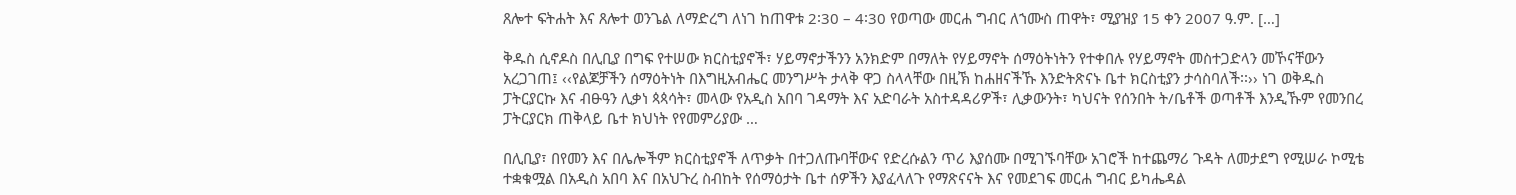ጸሎተ ፍትሐት እና ጸሎተ ወንጌል ለማድረግ ለነገ ከጠዋቱ 2፡30 – 4፡30 የወጣው መርሐ ግብር ለኀሙስ ጠዋት፣ ሚያዝያ 15 ቀን 2007 ዓ.ም. […]

ቅዱስ ሲኖዶስ በሊቢያ በግፍ የተሠው ክርስቲያኖች፣ ሃይማኖታችንን አንክድም በማለት የሃይማኖት ሰማዕትነትን የተቀበሉ የሃይማኖት መስተጋድላን መኾናቸውን አረጋገጠ፤ ‹‹የልጆቻችን ሰማዕትነት በእግዚአብሔር መንግሥት ታላቅ ዋጋ ስላላቸው በዚኽ ከሐዘናችኹ እንድትጽናኑ ቤተ ክርስቲያን ታሳስባለች፡፡›› ነገ ወቅዱስ ፓትርያርኩ እና ብፁዓን ሊቃነ ጳጳሳት፣ መላው የአዲስ አበባ ገዳማት እና አድባራት አስተዳዳሪዎች፣ ሊቃውንት፣ ካህናት የሰንበት ት/ቤቶች ወጣቶች እንዲኹም የመንበረ ፓትርያርክ ጠቅላይ ቤተ ክህነት የየመምሪያው …

በሊቢያ፣ በየመን እና በሌሎችም ክርስቲያኖች ለጥቃት በተጋለጡባቸውና የድረሱልን ጥሪ እያሰሙ በሚገኙባቸው አገሮች ከተጨማሪ ጉዳት ለመታደግ የሚሠራ ኮሚቴ ተቋቁሟል በአዲስ አበባ እና በአህጉረ ስብከት የሰማዕታት ቤተ ሰዎችን እያፈላለጉ የማጽናናት እና የመደገፍ መርሐ ግብር ይካሔዳል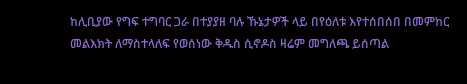ከሊቢያው የግፍ ተግባር ጋራ በተያያዘ ባሉ ኹኔታዎች ላይ በየዕለቱ እየተሰበሰበ በመምከር መልእክት ለማስተላለፍ የወሰነው ቅዱስ ሲኖዶስ ዛሬም መግለጫ ይሰጣል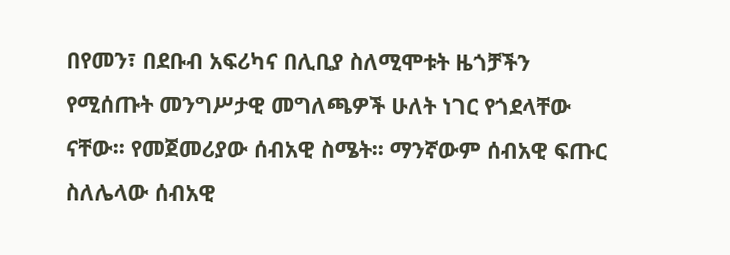በየመን፣ በደቡብ አፍሪካና በሊቢያ ስለሚሞቱት ዜጎቻችን የሚሰጡት መንግሥታዊ መግለጫዎች ሁለት ነገር የጎደላቸው ናቸው፡፡ የመጀመሪያው ሰብአዊ ስሜት፡፡ ማንኛውም ሰብአዊ ፍጡር ስለሌላው ሰብአዊ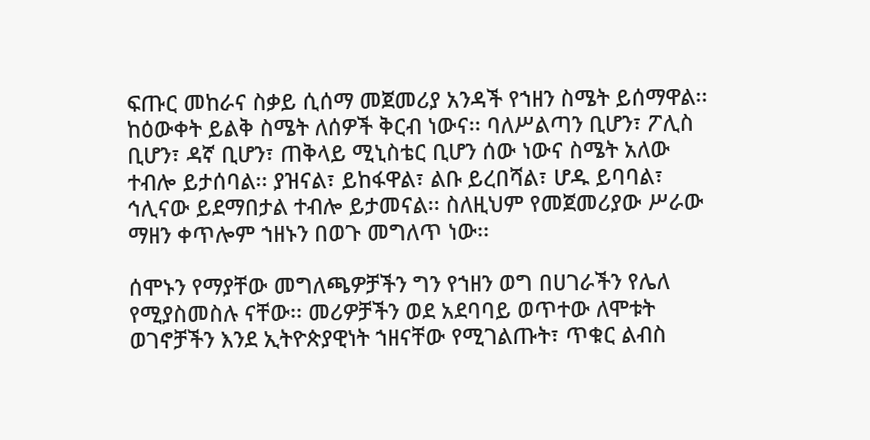ፍጡር መከራና ስቃይ ሲሰማ መጀመሪያ አንዳች የኀዘን ስሜት ይሰማዋል፡፡ ከዕውቀት ይልቅ ስሜት ለሰዎች ቅርብ ነውና፡፡ ባለሥልጣን ቢሆን፣ ፖሊስ ቢሆን፣ ዳኛ ቢሆን፣ ጠቅላይ ሚኒስቴር ቢሆን ሰው ነውና ስሜት አለው ተብሎ ይታሰባል፡፡ ያዝናል፣ ይከፋዋል፣ ልቡ ይረበሻል፣ ሆዱ ይባባል፣ ኅሊናው ይደማበታል ተብሎ ይታመናል፡፡ ስለዚህም የመጀመሪያው ሥራው ማዘን ቀጥሎም ኀዘኑን በወጉ መግለጥ ነው፡፡

ሰሞኑን የማያቸው መግለጫዎቻችን ግን የኀዘን ወግ በሀገራችን የሌለ የሚያስመስሉ ናቸው፡፡ መሪዎቻችን ወደ አደባባይ ወጥተው ለሞቱት ወገኖቻችን እንደ ኢትዮጵያዊነት ኀዘናቸው የሚገልጡት፣ ጥቁር ልብስ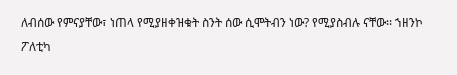ለብሰው የምናያቸው፣ ነጠላ የሚያዘቀዝቁት ስንት ሰው ሲሞትብን ነው? የሚያስብሉ ናቸው፡፡ ኀዘንኮ ፖለቲካ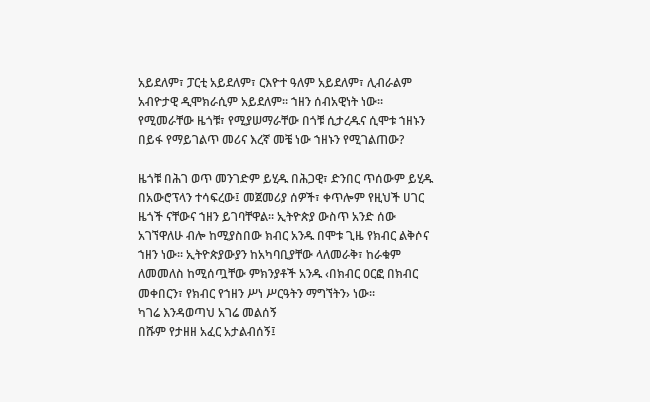አይደለም፣ ፓርቲ አይደለም፣ ርእዮተ ዓለም አይደለም፣ ሊብራልም አብዮታዊ ዲሞክራሲም አይደለም፡፡ ኀዘን ሰብአዊነት ነው፡፡ የሚመራቸው ዜጎቹ፣ የሚያሠማራቸው በጎቹ ሲታረዱና ሲሞቱ ኀዘኑን በይፋ የማይገልጥ መሪና እረኛ መቼ ነው ኀዘኑን የሚገልጠው?

ዜጎቹ በሕገ ወጥ መንገድም ይሂዱ በሕጋዊ፣ ድንበር ጥሰውም ይሂዱ በአውሮፕላን ተሳፍረው፤ መጀመሪያ ሰዎች፣ ቀጥሎም የዚህች ሀገር ዜጎች ናቸውና ኀዘን ይገባቸዋል፡፡ ኢትዮጵያ ውስጥ አንድ ሰው አገኘዋለሁ ብሎ ከሚያስበው ክብር አንዱ በሞቱ ጊዜ የክብር ልቅሶና ኀዘን ነው፡፡ ኢትዮጵያውያን ከአካባቢያቸው ላለመራቅ፣ ከራቁም ለመመለስ ከሚሰጧቸው ምክንያቶች አንዱ ‹በክብር ዐርፎ በክብር መቀበርን፣ የክብር የኀዘን ሥነ ሥርዓትን ማግኘትን› ነው፡፡
ካገሬ እንዳወጣህ አገሬ መልሰኝ
በሹም የታዘዘ አፈር አታልብሰኝ፤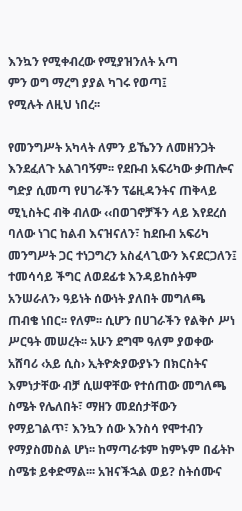እንኳን የሚቀብረው የሚያዝንለት አጣ
ምን ወግ ማረግ ያያል ካገሩ የወጣ፤
የሚሉት ለዚህ ነበረ፡፡

የመንግሥት አካላት ለምን ይኼንን ለመዘንጋት እንደፈለጉ አልገባኝም፡፡ የደቡብ አፍሪካው ቃጠሎና ግድያ ሲመጣ የሀገራችን ፕሬዚዳንትና ጠቅላይ ሚኒስትር ብቅ ብለው ‹‹በወገኖቻችን ላይ እየደረሰ ባለው ነገር ከልብ እናዝናለን፣ ከደቡብ አፍሪካ መንግሥት ጋር ተነጋግረን አስፈላጊውን እናደርጋለን፤ ተመሳሳይ ችግር ለወደፊቱ እንዳይከሰትም አንሠራለን› ዓይነት ሰውነት ያለበት መግለጫ ጠብቄ ነበር፡፡ የለም፡፡ ሲሆን በሀገራችን የልቅሶ ሥነ ሥርዓት መሠረት፡፡ አሁን ደግሞ ዓለም ያወቀው አሸባሪ ‹አይ ሲስ› ኢትዮጵያውያኑን በክርስትና እምነታቸው ብቻ ሲሠዋቸው የተሰጠው መግለጫ ስሜት የሌለበት፣ ማዘን መደሰታቸውን የማይገልጥ፣ እንኳን ሰው እንስሳ የሞተብን የማያስመስል ሆነ፡፡ ከማጣራቱም ከምኑም በፊትኮ ስሜቱ ይቀድማል፡፡፡ አዝናችኋል ወይ? ስትሰሙና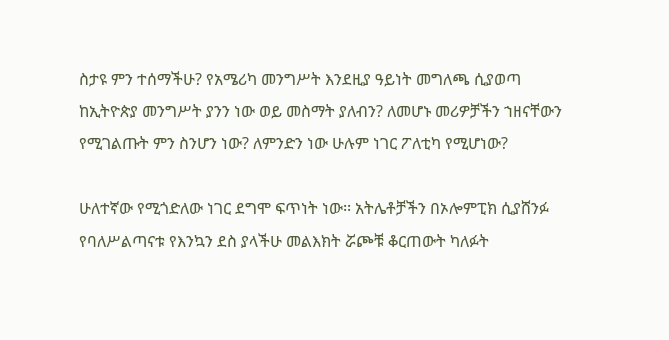ስታዩ ምን ተሰማችሁ? የአሜሪካ መንግሥት እንደዚያ ዓይነት መግለጫ ሲያወጣ ከኢትዮጵያ መንግሥት ያንን ነው ወይ መስማት ያለብን? ለመሆኑ መሪዎቻችን ኀዘናቸውን የሚገልጡት ምን ስንሆን ነው? ለምንድን ነው ሁሉም ነገር ፖለቲካ የሚሆነው?

ሁለተኛው የሚጎድለው ነገር ደግሞ ፍጥነት ነው፡፡ አትሌቶቻችን በኦሎምፒክ ሲያሸንፉ የባለሥልጣናቱ የእንኳን ደስ ያላችሁ መልእክት ሯጮቹ ቆርጠውት ካለፉት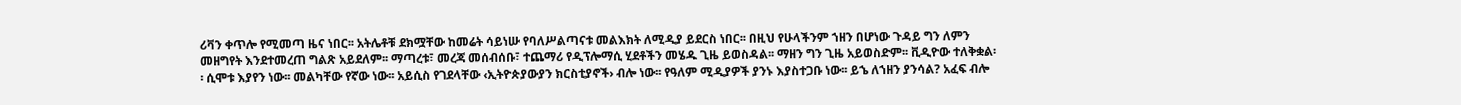ሪቫን ቀጥሎ የሚመጣ ዜና ነበር፡፡ አትሌቶቹ ደክሟቸው ከመሬት ሳይነሡ የባለሥልጣናቱ መልእክት ለሚዲያ ይደርስ ነበር፡፡ በዚህ የሁላችንም ኀዘን በሆነው ጉዳይ ግን ለምን መዘግየት እንደተመረጠ ግልጽ አይደለም፡፡ ማጣረቱ፣ መረጃ መሰብሰቡ፣ ተጨማሪ የዲፕሎማሲ ሂደቶችን መሄዱ ጊዜ ይወስዳል፡፡ ማዘን ግን ጊዜ አይወስድም፡፡ ቪዲዮው ተለቅቋል፡፡ ሲሞቱ እያየን ነው፡፡ መልካቸው የኛው ነው፡፡ አይሲስ የገደላቸው ‹ኢትዮጵያውያን ክርስቲያኖች› ብሎ ነው፡፡ የዓለም ሚዲያዎች ያንኑ እያስተጋቡ ነው፡፡ ይኄ ለኀዘን ያንሳል? አፈፍ ብሎ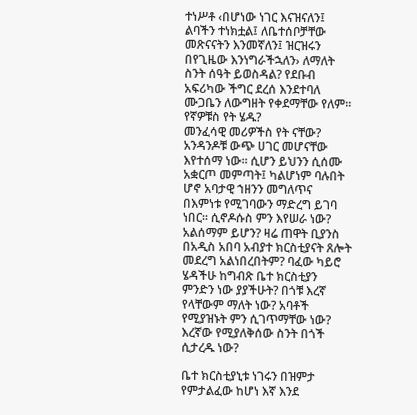ተነሥቶ ‹በሆነው ነገር እናዝናለን፤ ልባችን ተነክቷል፤ ለቤተሰቦቻቸው መጽናናትን እንመኛለን፤ ዝርዝሩን በየጊዜው እንነግራችኋለን› ለማለት ስንት ሰዓት ይወስዳል? የደቡብ አፍሪካው ችግር ደረሰ እንደተባለ ሙጋቤን ለውግዘት የቀደማቸው የለም፡፡ የኛዎቹስ የት ሄዱ?
መንፈሳዊ መሪዎችስ የት ናቸው? አንዳንዶቹ ውጭ ሀገር መሆናቸው እየተሰማ ነው፡፡ ሲሆን ይህንን ሲሰሙ አቋርጦ መምጣት፤ ካልሆነም ባሉበት ሆኖ አባታዊ ኀዘንን መግለጥና በእምነቱ የሚገባውን ማድረግ ይገባ ነበር፡፡ ሲኖዶሱስ ምን እየሠራ ነው? አልሰማም ይሆን? ዛሬ ጠዋት ቢያንስ በአዲስ አበባ አብያተ ክርስቲያናት ጸሎት መደረግ አልነበረበትም? ባፈው ካይሮ ሄዳችሁ ከግብጽ ቤተ ክርስቲያን ምንድን ነው ያያችሁት? በጎቹ እረኛ የላቸውም ማለት ነው? አባቶች የሚያዝኑት ምን ሲገጥማቸው ነው? እረኛው የሚያለቅሰው ስንት በጎች ሲታረዱ ነው?

ቤተ ክርስቲያኒቱ ነገሩን በዝምታ የምታልፈው ከሆነ እኛ እንደ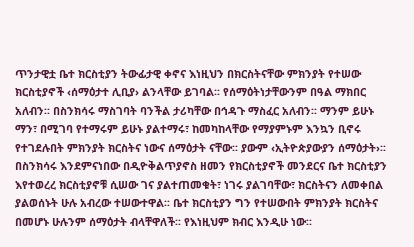ጥንታዊቷ ቤተ ክርስቲያን ትውፊታዊ ቀኖና እነዚህን በክርስትናቸው ምክንያት የተሠው ክርስቲያኖች ‹ሰማዕታተ ሊቢያ› ልንላቸው ይገባል፡፡ የሰማዕትነታቸውንም በዓል ማክበር አለብን፡፡ በስንክሳሩ ማስገባት ባንችል ታሪካቸው በኅዳጉ ማስፈር አለብን፡፡ ማንም ይሁኑ ማን፣ በሚገባ የተማሩም ይሁኑ ያልተማሩ፣ ከመካከላቸው የማያምኑም እንኳን ቢኖሩ የተገደሉበት ምክንያት ክርስትና ነውና ሰማዕታት ናቸው፡፡ ያውም ‹ኢትዮጵያውያን ሰማዕታት›፡፡ በስንክሳሩ እንደምናነበው በዲዮቅልጥያኖስ ዘመን የክርስቲያኖች መንደርና ቤተ ክርስቲያን እየተወረረ ክርስቲያኖቹ ሲሠው ገና ያልተጠመቁት፣ ነገሩ ያልገባቸው፣ ክርስትናን ለመቀበል ያልወሰኑት ሁሉ አብረው ተሠውተዋል፡፡ ቤተ ክርስቲያን ግን የተሠውበት ምክንያት ክርስትና በመሆኑ ሁሉንም ሰማዕታት ብላቸዋለች፡፡ የእነዚህም ክብር እንዲሁ ነው፡፡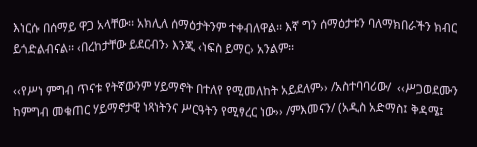እነርሱ በሰማይ ዋጋ አላቸው፡፡ አክሊለ ሰማዕታትንም ተቀብለዋል፡፡ እኛ ግን ሰማዕታቱን ባለማክበራችን ክብር ይጎድልብናል፡፡ ‹በረከታቸው ይደርብን› እንጂ ‹ነፍስ ይማር› አንልም፡፡

‹‹የሥነ ምግብ ጥናቱ የትኛውንም ሃይማኖት በተለየ የሚመለከት አይደለም›› /አስተባባሪው/  ‹‹ሥጋወደሙን ከምግብ መቁጠር ሃይማኖታዊ ነጻነትንና ሥርዓትን የሚፃረር ነው›› /ምእመናን/ (አዲስ አድማስ፤ ቅዳሜ፤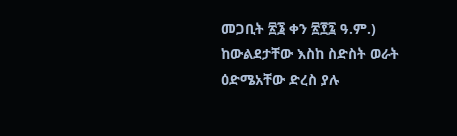መጋቢት ፳፮ ቀን ፳፻፯ ዓ.ም.) ከውልደታቸው እስከ ስድስት ወራት ዕድሜአቸው ድረስ ያሉ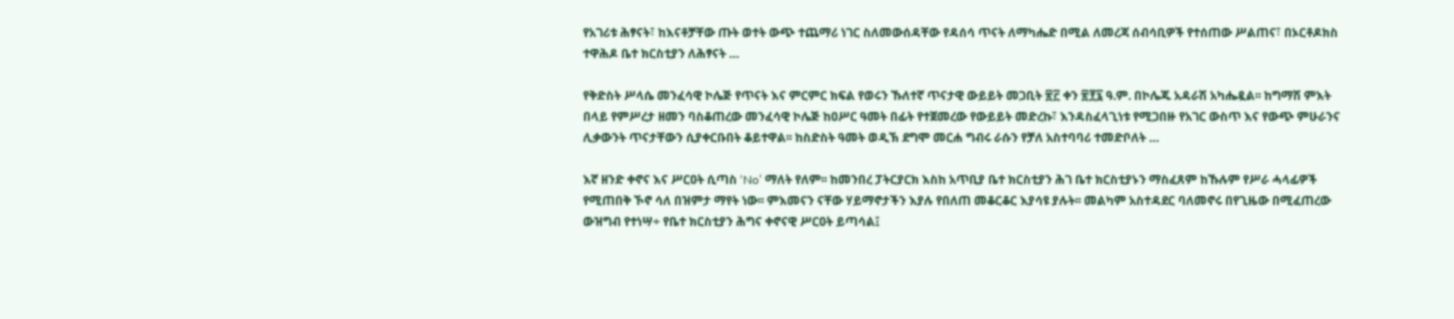የአገሪቱ ሕፃናት፣ ከእናቶቻቸው ጡት ወተት ውጭ ተጨማሪ ነገር ስለመውሰዳቸው የዳሰሳ ጥናት ለማካሔድ በሚል ለመረጃ ሰብሳቢዎች የተሰጠው ሥልጠና፣ በኦርቶዶክስ ተዋሕዶ ቤተ ክርስቲያን ለሕፃናት …

የቅድስት ሥላሴ መንፈሳዊ ኮሌጅ የጥናት እና ምርምር ክፍል የወሩን ኹለተኛ ጥናታዊ ውይይት መጋቢት ፳፫ ቀን ፳፻፯ ዓ.ም. በኮሌጁ አዳራሽ አካሔዷል፡፡ ከግማሽ ምእት በላይ የምሥረታ ዘመን ባስቆጠረው መንፈሳዊ ኮሌጅ ከዐሥር ዓመት በፊት የተጀመረው የውይይት መድረኩ፣ እንዳስፈላጊነቱ የሚጋበዙ የአገር ውስጥ እና የውጭ ምሁራንና ሊቃውንት ጥናታቸውን ሲያቀርቡበት ቆይተዋል፡፡ ከስድስት ዓመት ወዲኽ ደግሞ መርሐ ግብሩ ራሱን የቻለ አስተባባሪ ተመድቦለት …

እኛ ዘንድ ቀኖና እና ሥርዐት ሲጣስ ‘No’ ማለት የለም፡፡ ከመንበረ ፓትርያርክ እስከ አጥቢያ ቤተ ክርስቲያን ሕገ ቤተ ክርስቲያኑን ማስፈጸም ከኹሉም የሥራ ሓላፊዎች የሚጠበቅ ኾኖ ሳለ በዝምታ ማየት ነው፡፡ ምእመናን ናቸው ሃይማኖታችን እያሉ የበለጠ መቆርቆር እያሳዩ ያሉት፡፡ መልካም አስተዳደር ባለመኖሩ በየጊዜው በሚፈጠረው ውዝግብ የተነሣ÷ የቤተ ክርስቲያን ሕግና ቀኖናዊ ሥርዐት ይጣሳል፤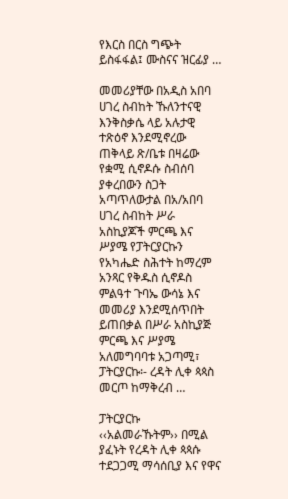የእርስ በርስ ግጭት ይስፋፋል፤ ሙስናና ዝርፊያ …

መመሪያቸው በአዲስ አበባ ሀገረ ስብከት ኹለንተናዊ እንቅስቃሴ ላይ አሉታዊ ተጽዕኖ እንደሚኖረው ጠቅላይ ጽ/ቤቱ በዛሬው የቋሚ ሲኖዶሱ ስብሰባ ያቀረበውን ስጋት አጣጥለውታል በአ/አበባ ሀገረ ስብከት ሥራ አስኪያጆች ምርጫ እና ሥያሜ የፓትርያርኩን የአካሔድ ስሕተት ከማረም አንጻር የቅዱስ ሲኖዶስ ምልዓተ ጉባኤ ውሳኔ እና መመሪያ እንደሚሰጥበት ይጠበቃል በሥራ አስኪያጅ ምርጫ እና ሥያሜ አለመግባባቱ አጋጣሚ፣ ፓትርያርኩ፡- ረዳት ሊቀ ጳጳስ መርጦ ከማቅረብ …

ፓትርያርኩ ‹‹አልመራኹትም›› በሚል ያፈኑት የረዳት ሊቀ ጳጳሱ ተደጋጋሚ ማሳሰቢያ እና የዋና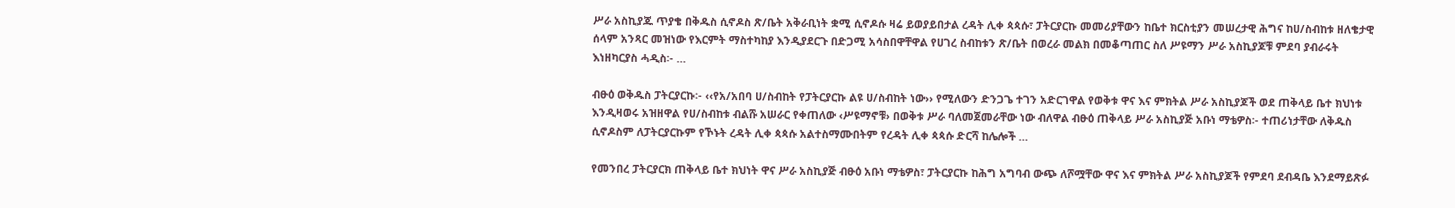ሥራ አስኪያጁ ጥያቄ በቅዱስ ሲኖዶስ ጽ/ቤት አቅራቢነት ቋሚ ሲኖዶሱ ዛሬ ይወያይበታል ረዳት ሊቀ ጳጳሱ፣ ፓትርያርኩ መመሪያቸውን ከቤተ ክርስቲያን መሠረታዊ ሕግና ከሀ/ስብከቱ ዘለቄታዊ ሰላም አንጻር መዝነው የእርምት ማስተካከያ እንዲያደርጉ በድጋሚ አሳስበዋቸዋል የሀገረ ስብከቱን ጽ/ቤት በወረራ መልክ በመቆጣጠር ስለ ሥዩማን ሥራ አስኪያጆቹ ምደባ ያብራሩት እነዘካርያስ ሓዲስ፡- …

ብፁዕ ወቅዱስ ፓትርያርኩ፡- ‹‹የአ/አበባ ሀ/ስብከት የፓትርያርኩ ልዩ ሀ/ስብከት ነው›› የሚለውን ድንጋጌ ተገን አድርገዋል የወቅቱ ዋና እና ምክትል ሥራ አስኪያጆች ወደ ጠቅላይ ቤተ ክህነቱ እንዲዛወሩ አዝዘዋል የሀ/ስብከቱ ብልሹ አሠራር የቀጠለው ‹ሥዩማኖቹ› በወቅቱ ሥራ ባለመጀመራቸው ነው ብለዋል ብፁዕ ጠቅላይ ሥራ አስኪያጅ አቡነ ማቴዎስ፡- ተጠሪነታቸው ለቅዱስ ሲኖዶስም ለፓትርያርኩም የኾኑት ረዳት ሊቀ ጳጳሱ አልተስማሙበትም የረዳት ሊቀ ጳጳሱ ድርሻ ከሌሎች …

የመንበረ ፓትርያርክ ጠቅላይ ቤተ ክህነት ዋና ሥራ አስኪያጅ ብፁዕ አቡነ ማቴዎስ፣ ፓትርያርኩ ከሕግ አግባብ ውጭ ለሾሟቸው ዋና እና ምክትል ሥራ አስኪያጆች የምደባ ደብዳቤ እንደማይጽፉ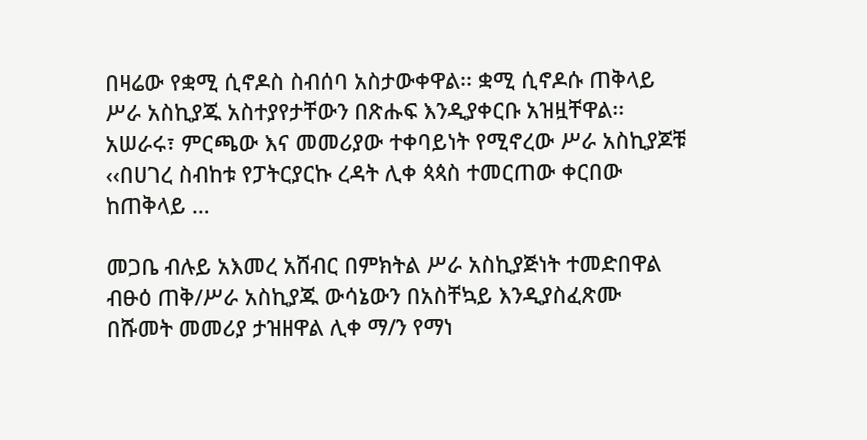በዛሬው የቋሚ ሲኖዶስ ስብሰባ አስታውቀዋል፡፡ ቋሚ ሲኖዶሱ ጠቅላይ ሥራ አስኪያጁ አስተያየታቸውን በጽሑፍ እንዲያቀርቡ አዝዟቸዋል፡፡ አሠራሩ፣ ምርጫው እና መመሪያው ተቀባይነት የሚኖረው ሥራ አስኪያጆቹ ‹‹በሀገረ ስብከቱ የፓትርያርኩ ረዳት ሊቀ ጳጳስ ተመርጠው ቀርበው ከጠቅላይ …

መጋቤ ብሉይ አእመረ አሸብር በምክትል ሥራ አስኪያጅነት ተመድበዋል ብፁዕ ጠቅ/ሥራ አስኪያጁ ውሳኔውን በአስቸኳይ እንዲያስፈጽሙ በሹመት መመሪያ ታዝዘዋል ሊቀ ማ/ን የማነ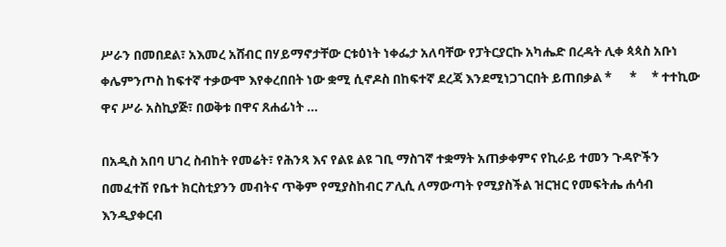ሥራን በመበደል፣ አእመረ አሸብር በሃይማኖታቸው ርቱዕነት ነቀፌታ አለባቸው የፓትርያርኩ አካሔድ በረዳት ሊቀ ጳጳስ አቡነ ቀሌምንጦስ ከፍተኛ ተቃውሞ እየቀረበበት ነው ቋሚ ሲኖዶስ በከፍተኛ ደረጃ እንደሚነጋገርበት ይጠበቃል *      *     * ተተኪው ዋና ሥራ አስኪያጅ፣ በወቅቱ በዋና ጸሐፊነት …

በአዲስ አበባ ሀገረ ስብከት የመሬት፣ የሕንጻ እና የልዩ ልዩ ገቢ ማስገኛ ተቋማት አጠቃቀምና የኪራይ ተመን ጉዳዮችን በመፈተሽ የቤተ ክርስቲያንን መብትና ጥቅም የሚያስከብር ፖሊሲ ለማውጣት የሚያስችል ዝርዝር የመፍትሔ ሐሳብ እንዲያቀርብ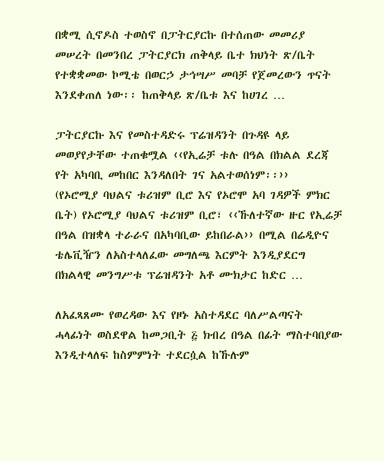በቋሚ ሲኖዶስ ተወስኖ በፓትርያርኩ በተሰጠው መመሪያ መሠረት በመንበረ ፓትርያርክ ጠቅላይ ቤተ ክህነት ጽ/ቤት የተቋቋመው ኮሚቴ በወርኃ ታኅሣሥ መባቻ የጀመረውን ጥናት እንደቀጠለ ነው፡፡ ከጠቅላይ ጽ/ቤቱ እና ከሀገረ …

ፓትርያርኩ እና የመስተዳድሩ ፕሬዝዳንት በጉዳዩ ላይ መወያየታቸው ተጠቁሟል ‹‹የኢሬቻ ቱሉ በዓል በክልል ደረጃ የት አካባቢ መከበር እንዳለበት ገና አልተወሰነም፡፡››                                                      (የኦሮሚያ ባህልና ቱሪዝም ቢሮ እና የኦሮሞ አባ ገዳዎች ምክር ቤት) የኦሮሚያ ባህልና ቱሪዝም ቢሮ፣ ‹‹ኹለተኛው ዙር የኢሬቻ በዓል በዝቋላ ተራራና በአካባቢው ይከበራል›› በሚል በሬዲዮና ቴሌቪዥን ለአስተላለፈው መግለጫ እርምት እንዲያደርግ በክልላዊ መንግሥቱ ፕሬዝዳንት አቶ ሙክታር ከድር …

ለአፈጻጸሙ የወረዳው እና የዞኑ አስተዳደር ባለሥልጣናት ሓላፊነት ወስደዋል ከመጋቢት ፭ ክብረ በዓል በፊት ማስተባበያው እንዲተላለፍ ከስምምነት ተደርሷል ከኹሉም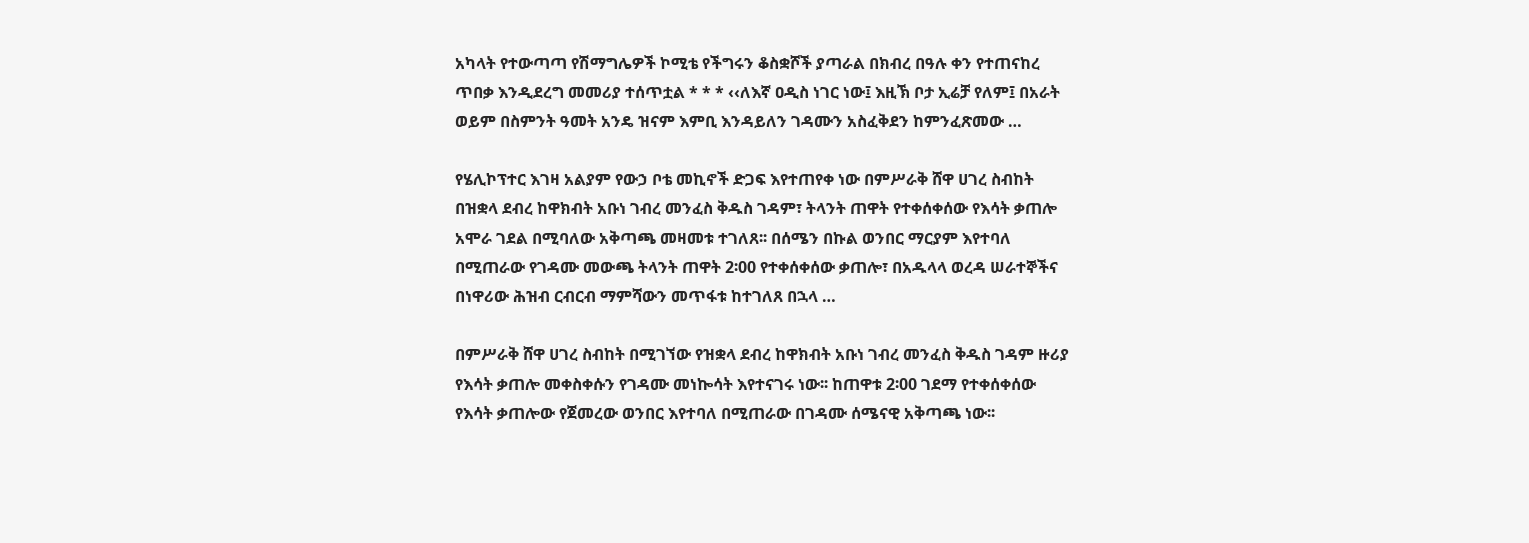አካላት የተውጣጣ የሽማግሌዎች ኮሚቴ የችግሩን ቆስቋሾች ያጣራል በክብረ በዓሉ ቀን የተጠናከረ ጥበቃ እንዲደረግ መመሪያ ተሰጥቷል * * * ‹‹ለእኛ ዐዲስ ነገር ነው፤ እዚኽ ቦታ ኢሬቻ የለም፤ በአራት ወይም በስምንት ዓመት አንዴ ዝናም እምቢ እንዳይለን ገዳሙን አስፈቅደን ከምንፈጽመው …

የሄሊኮፕተር እገዛ አልያም የውኃ ቦቴ መኪኖች ድጋፍ እየተጠየቀ ነው በምሥራቅ ሸዋ ሀገረ ስብከት በዝቋላ ደብረ ከዋክብት አቡነ ገብረ መንፈስ ቅዱስ ገዳም፣ ትላንት ጠዋት የተቀሰቀሰው የእሳት ቃጠሎ አሞራ ገደል በሚባለው አቅጣጫ መዛመቱ ተገለጸ፡፡ በሰሜን በኩል ወንበር ማርያም እየተባለ በሚጠራው የገዳሙ መውጫ ትላንት ጠዋት 2፡00 የተቀሰቀሰው ቃጠሎ፣ በአዱላላ ወረዳ ሠራተኞችና በነዋሪው ሕዝብ ርብርብ ማምሻውን መጥፋቱ ከተገለጸ በኋላ …

በምሥራቅ ሸዋ ሀገረ ስብከት በሚገኘው የዝቋላ ደብረ ከዋክብት አቡነ ገብረ መንፈስ ቅዱስ ገዳም ዙሪያ የእሳት ቃጠሎ መቀስቀሱን የገዳሙ መነኰሳት እየተናገሩ ነው፡፡ ከጠዋቱ 2፡00 ገደማ የተቀሰቀሰው የእሳት ቃጠሎው የጀመረው ወንበር እየተባለ በሚጠራው በገዳሙ ሰሜናዊ አቅጣጫ ነው፡፡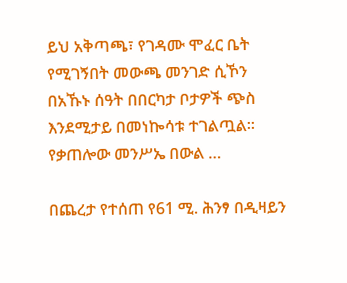ይህ አቅጣጫ፣ የገዳሙ ሞፈር ቤት የሚገኝበት መውጫ መንገድ ሲኾን በአኹኑ ሰዓት በበርካታ ቦታዎች ጭስ እንደሚታይ በመነኰሳቱ ተገልጧል፡፡ የቃጠሎው መንሥኤ በውል …

በጨረታ የተሰጠ የ61 ሚ. ሕንፃ በዲዛይን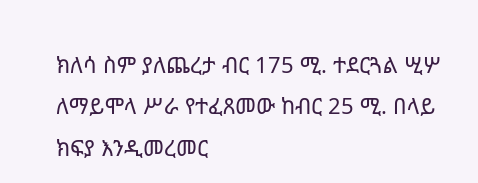ክለሳ ስም ያለጨረታ ብር 175 ሚ. ተደርጓል ሢሦ ለማይሞላ ሥራ የተፈጸመው ከብር 25 ሚ. በላይ ክፍያ እንዲመረመር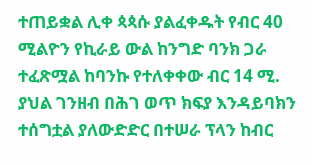ተጠይቋል ሊቀ ጳጳሱ ያልፈቀዱት የብር 40 ሚልዮን የኪራይ ውል ከንግድ ባንክ ጋራ ተፈጽሟል ከባንኩ የተለቀቀው ብር 14 ሚ. ያህል ገንዘብ በሕገ ወጥ ክፍያ እንዳይባክን ተሰግቷል ያለውድድር በተሠራ ፕላን ከብር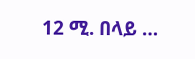12 ሚ. በላይ …